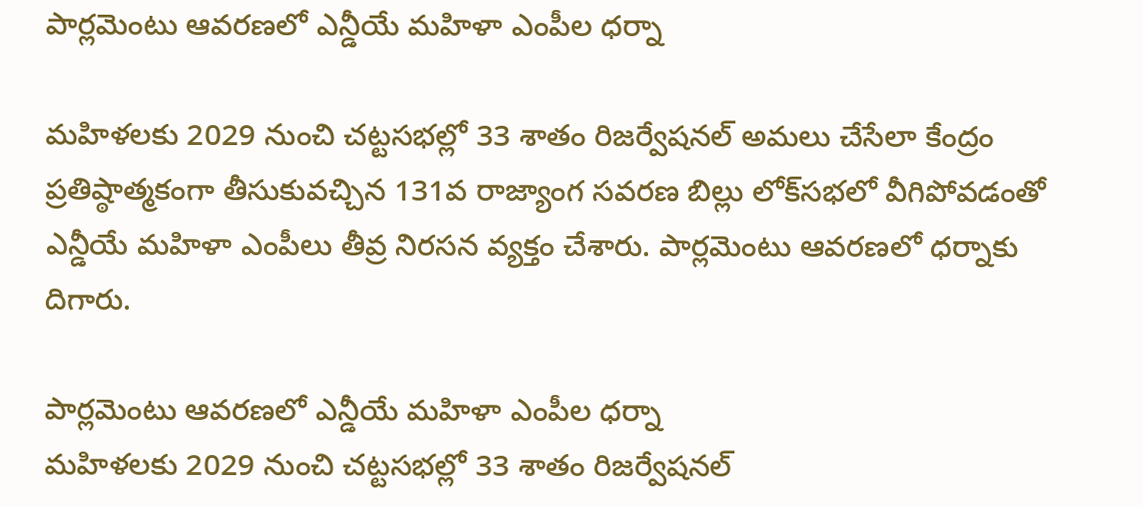పార్లమెంటు ఆవరణలో ఎన్డీయే మహిళా ఎంపీల ధర్నా

మహిళలకు 2029 నుంచి చట్టసభల్లో 33 శాతం రిజర్వేషనల్ అమలు చేసేలా కేంద్రం ప్రతిష్ఠాత్మకంగా తీసుకువచ్చిన 131వ రాజ్యాంగ సవరణ బిల్లు లోక్‌సభలో వీగిపోవడంతో ఎన్డీయే మహిళా ఎంపీలు తీవ్ర నిరసన వ్యక్తం చేశారు. పార్లమెంటు ఆవరణలో ధర్నాకు దిగారు.

పార్లమెంటు ఆవరణలో ఎన్డీయే మహిళా ఎంపీల ధర్నా
మహిళలకు 2029 నుంచి చట్టసభల్లో 33 శాతం రిజర్వేషనల్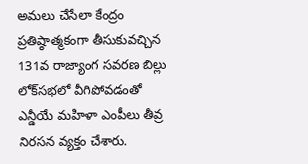అమలు చేసేలా కేంద్రం ప్రతిష్ఠాత్మకంగా తీసుకువచ్చిన 131వ రాజ్యాంగ సవరణ బిల్లు లోక్‌సభలో వీగిపోవడంతో ఎన్డీయే మహిళా ఎంపీలు తీవ్ర నిరసన వ్యక్తం చేశారు.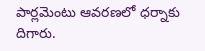పార్లమెంటు ఆవరణలో ధర్నాకు దిగారు.